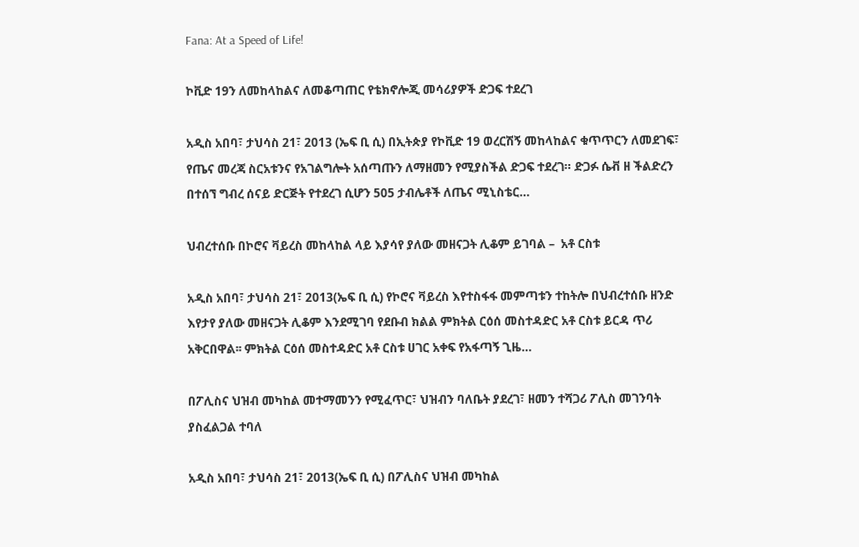Fana: At a Speed of Life!

ኮቪድ 19ን ለመከላከልና ለመቆጣጠር የቴክኖሎጂ መሳሪያዎች ድጋፍ ተደረገ

አዲስ አበባ፣ ታህሳስ 21፣ 2013 (ኤፍ ቢ ሲ) በኢትጵያ የኮቪድ 19 ወረርሽኝ መከላከልና ቁጥጥርን ለመደገፍ፣ የጤና መረጃ ስርአቱንና የአገልግሎት አሰጣጡን ለማዘመን የሚያስችል ድጋፍ ተደረገ። ድጋፉ ሴቭ ዘ ችልድረን በተሰኘ ግብረ ሰናይ ድርጅት የተደረገ ሲሆን 505 ታብሌቶች ለጤና ሚኒስቴር…

ህብረተሰቡ በኮሮና ቫይረስ መከላከል ላይ እያሳየ ያለው መዘናጋት ሊቆም ይገባል –  አቶ ርስቱ

አዲስ አበባ፣ ታህሳስ 21፣ 2013(ኤፍ ቢ ሲ) የኮሮና ቫይረስ እየተስፋፋ መምጣቱን ተከትሎ በህብረተሰቡ ዘንድ እየታየ ያለው መዘናጋት ሊቆም እንደሚገባ የደቡብ ክልል ምክትል ርዕሰ መስተዳድር አቶ ርስቱ ይርዳ ጥሪ አቅርበዋል፡፡ ምክትል ርዕሰ መስተዳድር አቶ ርስቱ ሀገር አቀፍ የአፋጣኝ ጊዜ…

በፖሊስና ህዝብ መካከል መተማመንን የሚፈጥር፣ ህዝብን ባለቤት ያደረገ፣ ዘመን ተሻጋሪ ፖሊስ መገንባት ያስፈልጋል ተባለ

አዲስ አበባ፣ ታህሳስ 21፣ 2013(ኤፍ ቢ ሲ) በፖሊስና ህዝብ መካከል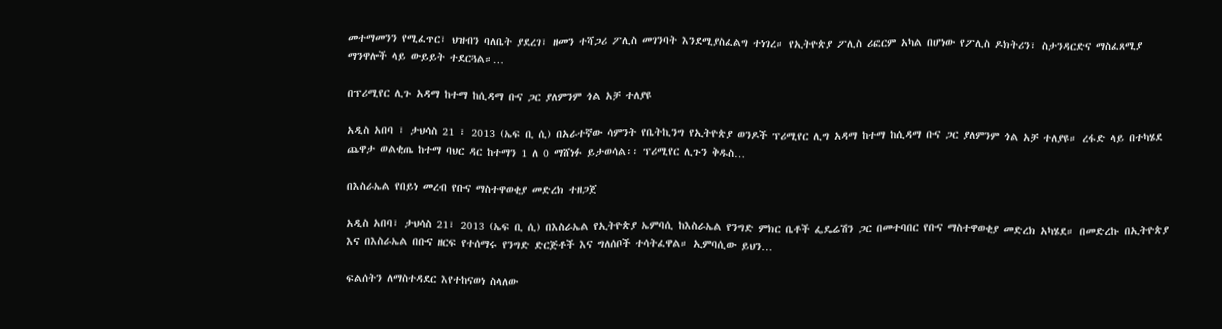መተማመንን የሚፈጥር፣ ህዝብን ባለቤት ያደረገ፣ ዘመን ተሻጋሪ ፖሊስ መገንባት እንደሚያስፈልግ ተነገረ። የኢትዮጵያ ፖሊስ ሪፎርም አካል በሆነው የፖሊስ ዶክትሪን፣ ስታንዳርድና ማስፈጸሚያ ማንዋሎች ላይ ውይይት ተደርጓል።…

በፕሪሚየር ሊጉ አዳማ ከተማ ከሲዳማ ቡና ጋር ያለምንም ጎል አቻ ተለያዩ

አዲስ አበባ ፣ ታህሳስ 21 ፣ 2013 (ኤፍ ቢ ሲ) በአራተኛው ሳምንት የቤትኪንግ የኢትዮጵያ ወንዶች ፕሪሚየር ሊግ አዳማ ከተማ ከሲዳማ ቡና ጋር ያለምንም ጎል አቻ ተለያዩ። ረፋድ ላይ በተካሄደ ጨዋታ ወልቂጤ ከተማ ባህር ዳር ከተማን 1 ለ 0 ማሸነፉ ይታወሳል፡፡ ፕሪሚየር ሊጉን ቅዱስ…

በእስራኤል የበይነ መረብ የቡና ማስተዋወቂያ መድረክ ተዘጋጀ

አዲስ አበባ፣ ታህሳስ 21፣ 2013 (ኤፍ ቢ ሲ) በእስራኤል የኢትዮጵያ ኤምባሲ ከእስራኤል የንግድ ምክር ቤቶች ፌዴሬሽን ጋር በመተባበር የቡና ማስተዋወቂያ መድረክ አካሄደ። በመድረኩ በኢትዮጵያ እና በእስራኤል በቡና ዘርፍ የተሰማሩ የንግድ ድርጅቶች እና ግለሰቦች ተሳትፈዋል። ኢምባሲው ይህን…

ፍልሰትን ለማስተዳደር እየተከናወነ ስላለው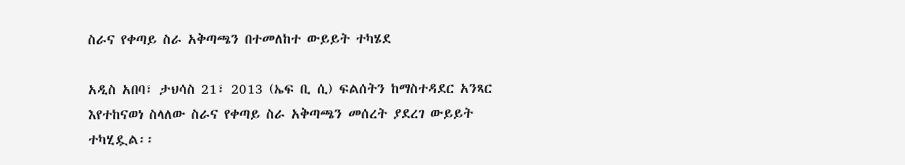ስራና የቀጣይ ስራ አቅጣጫን በተመለከተ ውይይት ተካሄደ

አዲስ አበባ፣ ታህሳስ 21፣ 2013 (ኤፍ ቢ ሲ) ፍልሰትን ከማስተዳደር አንጻር እየተከናወነ ስላለው ስራና የቀጣይ ስራ አቅጣጫን መሰረት ያደረገ ውይይት ተካሂዷል፡፡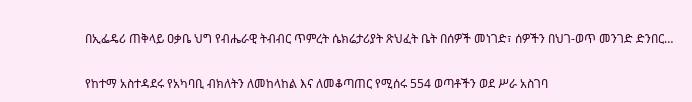በኢፌዴሪ ጠቅላይ ዐቃቤ ህግ የብሔራዊ ትብብር ጥምረት ሴክሬታሪያት ጽህፈት ቤት በሰዎች መነገድ፣ ሰዎችን በህገ-ወጥ መንገድ ድንበር…

የከተማ አስተዳደሩ የአካባቢ ብክለትን ለመከላከል እና ለመቆጣጠር የሚሰሩ 554 ወጣቶችን ወደ ሥራ አስገባ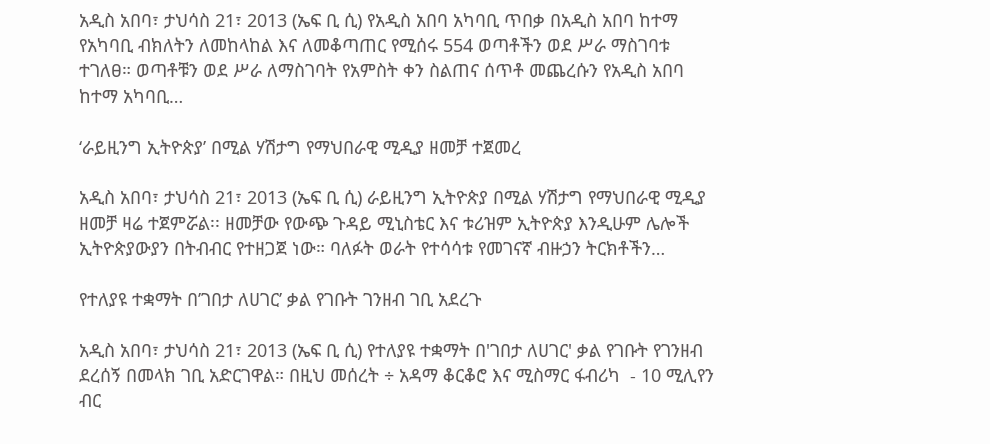አዲስ አበባ፣ ታህሳስ 21፣ 2013 (ኤፍ ቢ ሲ) የአዲስ አበባ አካባቢ ጥበቃ በአዲስ አበባ ከተማ የአካባቢ ብክለትን ለመከላከል እና ለመቆጣጠር የሚሰሩ 554 ወጣቶችን ወደ ሥራ ማስገባቱ ተገለፀ። ወጣቶቹን ወደ ሥራ ለማስገባት የአምስት ቀን ስልጠና ሰጥቶ መጨረሱን የአዲስ አበባ ከተማ አካባቢ…

‘ራይዚንግ ኢትዮጵያ’ በሚል ሃሽታግ የማህበራዊ ሚዲያ ዘመቻ ተጀመረ

አዲስ አበባ፣ ታህሳስ 21፣ 2013 (ኤፍ ቢ ሲ) ራይዚንግ ኢትዮጵያ በሚል ሃሽታግ የማህበራዊ ሚዲያ ዘመቻ ዛሬ ተጀምሯል፡፡ ዘመቻው የውጭ ጉዳይ ሚኒስቴር እና ቱሪዝም ኢትዮጵያ እንዲሁም ሌሎች ኢትዮጵያውያን በትብብር የተዘጋጀ ነው። ባለፉት ወራት የተሳሳቱ የመገናኛ ብዙኃን ትርክቶችን…

የተለያዩ ተቋማት በ’ገበታ ለሀገር’ ቃል የገቡት ገንዘብ ገቢ አደረጉ

አዲስ አበባ፣ ታህሳስ 21፣ 2013 (ኤፍ ቢ ሲ) የተለያዩ ተቋማት በ'ገበታ ለሀገር' ቃል የገቡት የገንዘብ ደረሰኝ በመላክ ገቢ አድርገዋል። በዚህ መሰረት ÷ አዳማ ቆርቆሮ እና ሚስማር ፋብሪካ  - 10 ሚሊየን ብር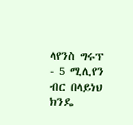ላየንስ ግሩፕ - 5 ሚሊየን ብር በላይነህ ክንዴ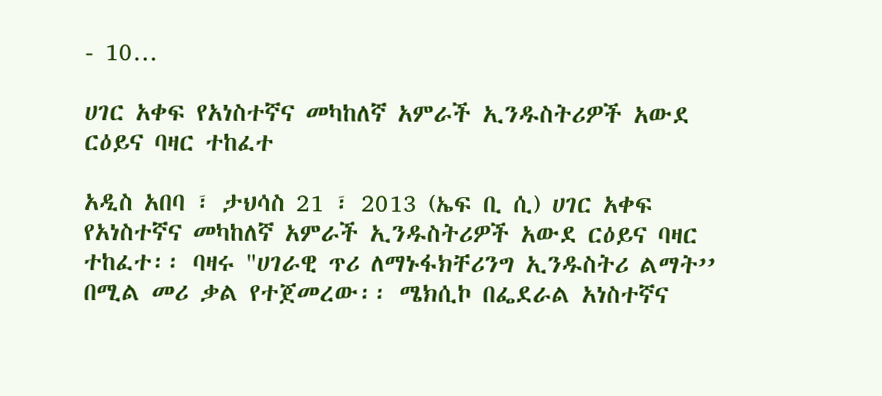- 10…

ሀገር አቀፍ የአነስተኛና መካከለኛ አምራች ኢንዱስትሪዎች አውደ ርዕይና ባዛር ተከፈተ

አዲስ አበባ ፣ ታህሳስ 21 ፣ 2013 (ኤፍ ቢ ሲ) ሀገር አቀፍ የአነስተኛና መካከለኛ አምራች ኢንዱስትሪዎች አውደ ርዕይና ባዛር ተከፈተ፡፡ ባዛሩ "ሀገራዊ ጥሪ ለማኑፋክቸሪንግ ኢንዱስትሪ ልማት’’ በሚል መሪ ቃል የተጀመረው፡፡ ሜክሲኮ በፌደራል አነስተኛና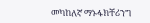መካከለኛ ማኑፋክቸሪንግ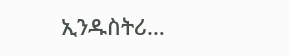ኢንዱስትሪ…